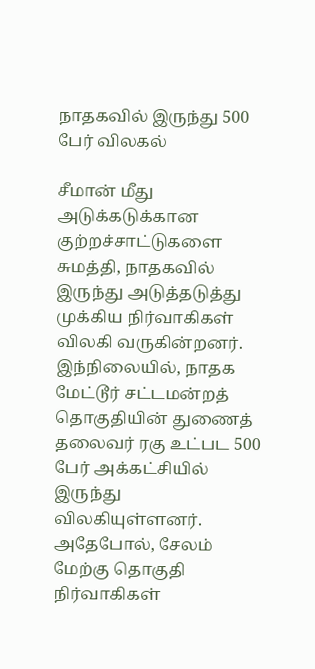நாதகவில் இருந்து 500 பேர் விலகல்

சீமான் மீது அடுக்கடுக்கான குற்றச்சாட்டுகளை சுமத்தி, நாதகவில் இருந்து அடுத்தடுத்து முக்கிய நிர்வாகிகள் விலகி வருகின்றனர். இந்நிலையில், நாதக மேட்டூர் சட்டமன்றத் தொகுதியின் துணைத் தலைவர் ரகு உட்பட 500 பேர் அக்கட்சியில் இருந்து விலகியுள்ளனர். அதேபோல், சேலம் மேற்கு தொகுதி நிர்வாகிகள்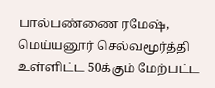பால்பண்ணை ரமேஷ், மெய்யனூர் செல்வமூர்த்தி உள்ளிட்ட 50க்கும் மேற்பட்ட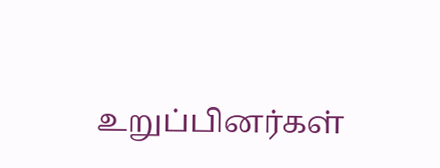உறுப்பினர்கள்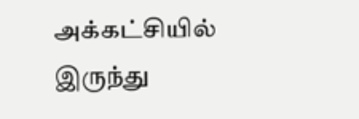அக்கட்சியில் இருந்து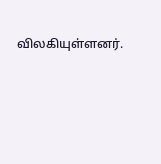விலகியுள்ளனர்.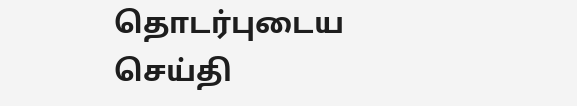தொடர்புடைய செய்தி